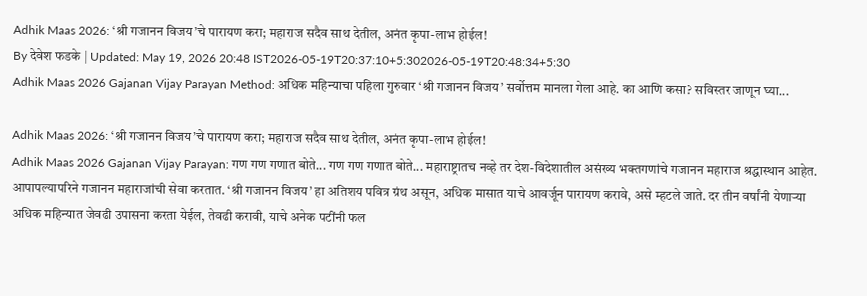Adhik Maas 2026: ‘श्री गजानन विजय’चे पारायण करा; महाराज सदैव साथ देतील, अनंत कृपा-लाभ होईल!
By देवेश फडके | Updated: May 19, 2026 20:48 IST2026-05-19T20:37:10+5:302026-05-19T20:48:34+5:30
Adhik Maas 2026 Gajanan Vijay Parayan Method: अधिक महिन्याचा पहिला गुरुवार ‘श्री गजानन विजय’ सर्वोत्तम मानला गेला आहे. का आणि कसा? सविस्तर जाणून घ्या...

Adhik Maas 2026: ‘श्री गजानन विजय’चे पारायण करा; महाराज सदैव साथ देतील, अनंत कृपा-लाभ होईल!
Adhik Maas 2026 Gajanan Vijay Parayan: गण गण गणात बोते... गण गण गणात बोते... महाराष्ट्रातच नव्हे तर देश-विदेशातील असंख्य भक्तगणांचे गजानन महाराज श्रद्धास्थान आहेत. आपापल्यापरिने गजानन महाराजांची सेवा करतात. ‘श्री गजानन विजय’ हा अतिशय पवित्र ग्रंथ असून, अधिक मासात याचे आवर्जून पारायण करावे, असे म्हटले जाते. दर तीन वर्षांनी येणाऱ्या अधिक महिन्यात जेवढी उपासना करता येईल, तेवढी करावी, याचे अनेक पटींनी फल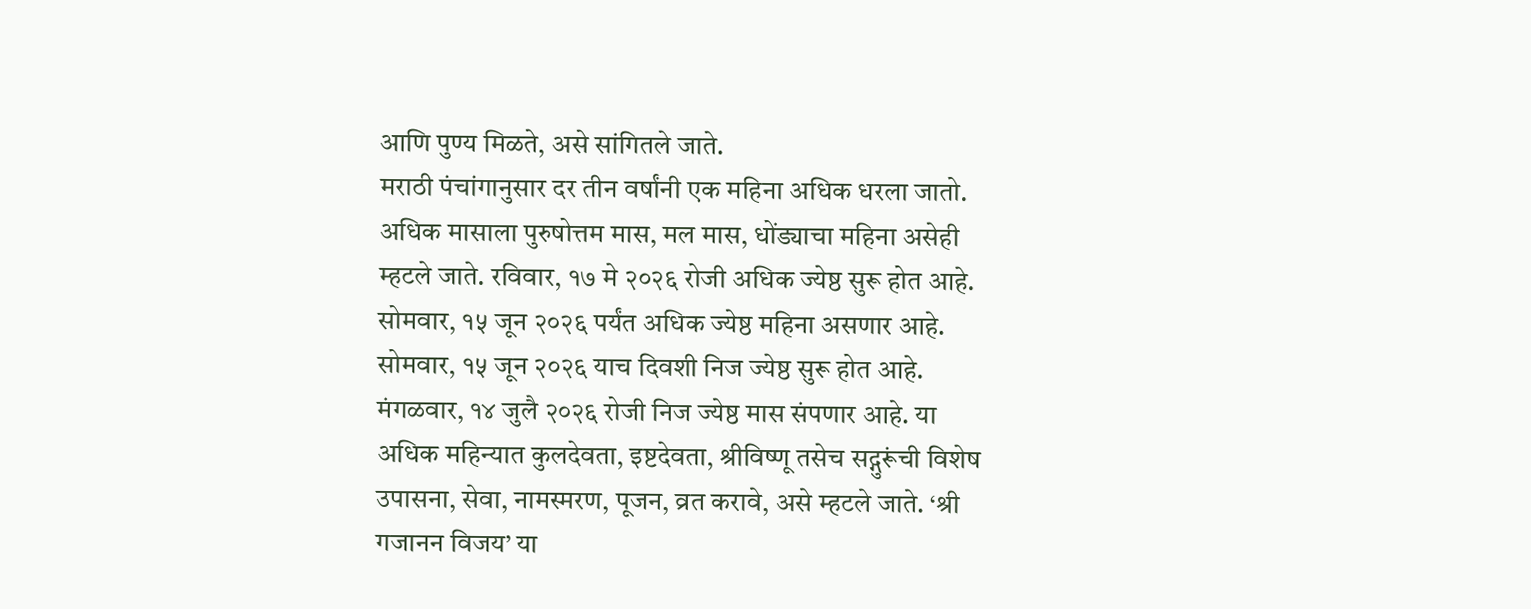आणि पुण्य मिळते, असे सांगितले जाते.
मराठी पंचांगानुसार दर तीन वर्षांनी एक महिना अधिक धरला जातो. अधिक मासाला पुरुषोत्तम मास, मल मास, धोंड्याचा महिना असेही म्हटले जाते. रविवार, १७ मे २०२६ रोजी अधिक ज्येष्ठ सुरू होत आहे. सोमवार, १५ जून २०२६ पर्यंत अधिक ज्येष्ठ महिना असणार आहे. सोमवार, १५ जून २०२६ याच दिवशी निज ज्येष्ठ सुरू होत आहे. मंगळवार, १४ जुलै २०२६ रोजी निज ज्येष्ठ मास संपणार आहे. या अधिक महिन्यात कुलदेवता, इष्टदेवता, श्रीविष्णू तसेच सद्गुरूंची विशेष उपासना, सेवा, नामस्मरण, पूजन, व्रत करावे, असे म्हटले जाते. ‘श्री गजानन विजय’ या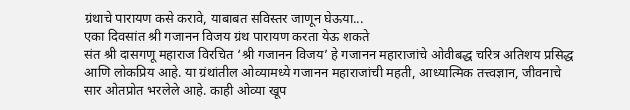ग्रंथाचे पारायण कसे करावे, याबाबत सविस्तर जाणून घेऊया...
एका दिवसांत श्री गजानन विजय ग्रंथ पारायण करता येऊ शकते
संत श्री दासगणू महाराज विरचित ‘श्री गजानन विजय’ हे गजानन महाराजांचे ओवीबद्ध चरित्र अतिशय प्रसिद्ध आणि लोकप्रिय आहे. या ग्रंथांतील ओव्यामध्ये गजानन महाराजांची महती, आध्यात्मिक तत्त्वज्ञान, जीवनाचे सार ओतप्रोत भरलेले आहे. काही ओव्या खूप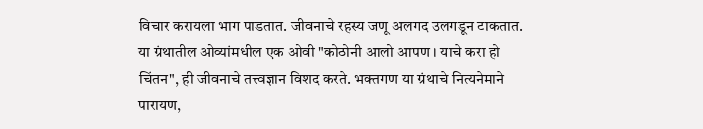विचार करायला भाग पाडतात. जीवनाचे रहस्य जणू अलगद उलगडून टाकतात. या ग्रंथातील ओव्यांमधील एक ओवी "कोठोनी आलो आपण । याचे करा हो चिंतन", ही जीवनाचे तत्त्वज्ञान विशद करते. भक्तगण या ग्रंथाचे नित्यनेमाने पारायण,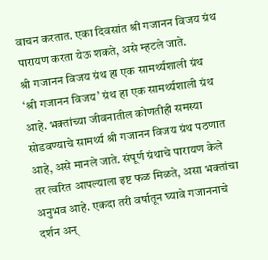वाचन करतात. एका दिवसांत श्री गजानन विजय ग्रंथ पारायण करता येऊ शकते, असे म्हटले जाते.
श्री गजानन विजय ग्रंथ हा एक सामर्थ्यशाली ग्रंथ
‘श्री गजानन विजय’ ग्रंथ हा एक सामर्थ्यशाली ग्रंथ आहे. भक्तांच्या जीवनातील कोणतीही समस्या सोडवण्याचे सामर्थ्य श्री गजानन विजय ग्रंथ पठणात आहे, असे मानले जाते. संपूर्ण ग्रंथाचे पारायण केले तर त्वरित आपल्याला इष्ट फळ मिळते, असा भक्तांचा अनुभव आहे. एकदा तरी वर्षातून घ्यावे गजाननाचे दर्शन अन्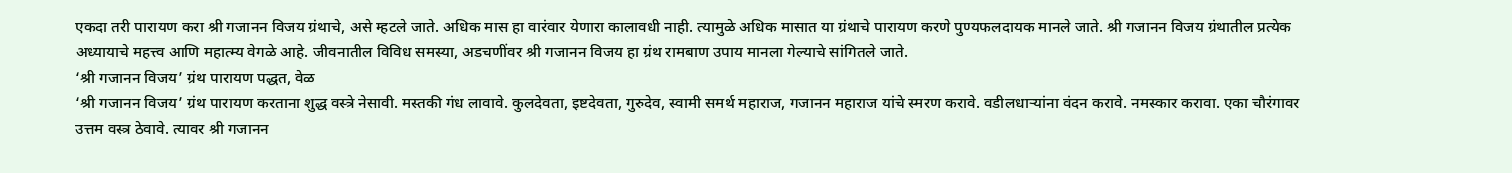एकदा तरी पारायण करा श्री गजानन विजय ग्रंथाचे, असे म्हटले जाते. अधिक मास हा वारंवार येणारा कालावधी नाही. त्यामुळे अधिक मासात या ग्रंथाचे पारायण करणे पुण्यफलदायक मानले जाते. श्री गजानन विजय ग्रंथातील प्रत्येक अध्यायाचे महत्त्व आणि महात्म्य वेगळे आहे. जीवनातील विविध समस्या, अडचणींवर श्री गजानन विजय हा ग्रंथ रामबाण उपाय मानला गेल्याचे सांगितले जाते.
‘श्री गजानन विजय’ ग्रंथ पारायण पद्धत, वेळ
‘श्री गजानन विजय’ ग्रंथ पारायण करताना शुद्ध वस्त्रे नेसावी. मस्तकी गंध लावावे. कुलदेवता, इष्टदेवता, गुरुदेव, स्वामी समर्थ महाराज, गजानन महाराज यांचे स्मरण करावे. वडीलधाऱ्यांना वंदन करावे. नमस्कार करावा. एका चौरंगावर उत्तम वस्त्र ठेवावे. त्यावर श्री गजानन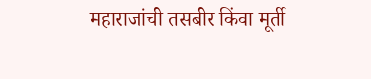महाराजांची तसबीर किंवा मूर्ती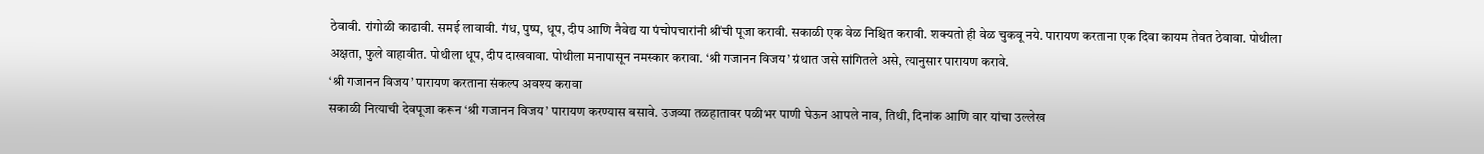ठेवावी. रांगोळी काढावी. समई लावावी. गंध, पुष्प, धूप, दीप आणि नैवेद्य या पंचोपचारांनी श्रींची पूजा करावी. सकाळी एक वेळ निश्चित करावी. शक्यतो ही वेळ चुकवू नये. पारायण करताना एक दिवा कायम तेवत ठेवावा. पोथीला अक्षता, फुले वाहावीत. पोथीला धूप, दीप दाखवावा. पोथीला मनापासून नमस्कार करावा. ‘श्री गजानन विजय’ ग्रंथात जसे सांगितले असे, त्यानुसार पारायण करावे.
‘श्री गजानन विजय’ पारायण करताना संकल्प अवश्य करावा
सकाळी नित्याची देवपूजा करून ‘श्री गजानन विजय’ पारायण करण्यास बसावे. उजव्या तळहातावर पळीभर पाणी घेऊन आपले नाव, तिथी, दिनांक आणि वार यांचा उल्लेख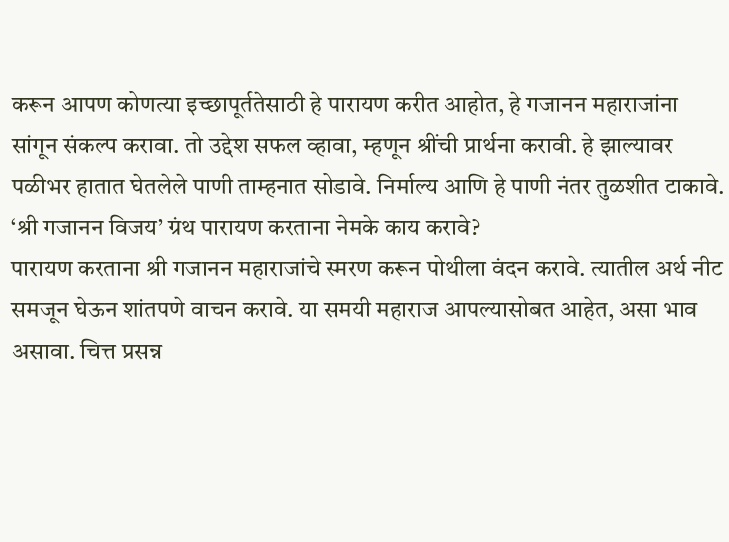करून आपण कोणत्या इच्छापूर्ततेसाठी हे पारायण करीत आहोत, हे गजानन महाराजांना सांगून संकल्प करावा. तो उद्देश सफल व्हावा, म्हणून श्रींची प्रार्थना करावी. हे झाल्यावर पळीभर हातात घेतलेले पाणी ताम्हनात सोडावे. निर्माल्य आणि हे पाणी नंतर तुळशीत टाकावे.
‘श्री गजानन विजय’ ग्रंथ पारायण करताना नेमके काय करावे?
पारायण करताना श्री गजानन महाराजांचे स्मरण करून पोथीला वंदन करावे. त्यातील अर्थ नीट समजून घेऊन शांतपणे वाचन करावे. या समयी महाराज आपल्यासोबत आहेत, असा भाव असावा. चित्त प्रसन्न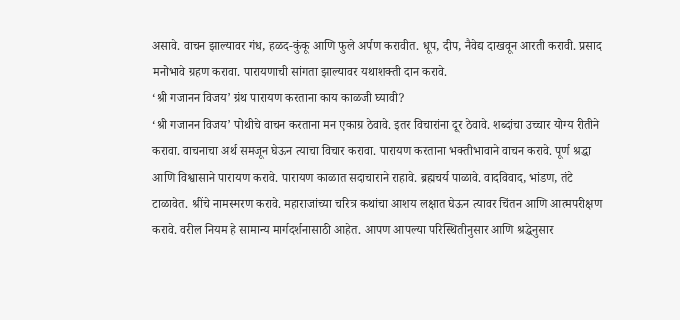असावे. वाचन झाल्यावर गंध, हळद-कुंकू आणि फुले अर्पण करावीत. धूप, दीप, नैवेद्य दाखवून आरती करावी. प्रसाद मनोभावे ग्रहण करावा. पारायणाची सांगता झाल्यावर यथाशक्ती दान करावे.
‘श्री गजानन विजय’ ग्रंथ पारायण करताना काय काळजी घ्यावी?
‘श्री गजानन विजय’ पोथीचे वाचन करताना मन एकाग्र ठेवावे. इतर विचारांना दूर ठेवावे. शब्दांचा उच्चार योग्य रीतीने करावा. वाचनाचा अर्थ समजून घेऊन त्याचा विचार करावा. पारायण करताना भक्तीभावाने वाचन करावे. पूर्ण श्रद्धा आणि विश्वासाने पारायण करावे. पारायण काळात सदाचाराने राहावे. ब्रह्मचर्य पाळावे. वादविवाद, भांडण, तंटे टाळावेत. श्रींचे नामस्मरण करावे. महाराजांच्या चरित्र कथांचा आशय लक्षात घेऊन त्यावर चिंतन आणि आत्मपरीक्षण करावे. वरील नियम हे सामान्य मार्गदर्शनासाठी आहेत. आपण आपल्या परिस्थितीनुसार आणि श्रद्धेनुसार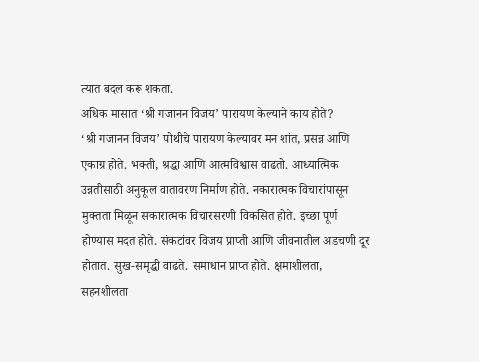त्यात बदल करू शकता.
अधिक मासात ‘श्री गजानन विजय’ पारायण केल्याने काय होते?
‘श्री गजानन विजय’ पोथीचे पारायण केल्यावर मन शांत, प्रसन्न आणि एकाग्र होते. भक्ती, श्रद्धा आणि आत्मविश्वास वाढतो. आध्यात्मिक उन्नतीसाठी अनुकूल वातावरण निर्माण होते. नकारात्मक विचारांपासून मुक्तता मिळून सकारात्मक विचारसरणी विकसित होते. इच्छा पूर्ण होण्यास मदत होते. संकटांवर विजय प्राप्ती आणि जीवनातील अडचणी दूर होतात. सुख-समृद्धी वाढते. समाधान प्राप्त होते. क्षमाशीलता, सहनशीलता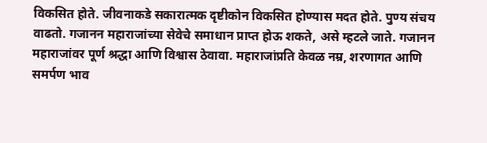विकसित होते. जीवनाकडे सकारात्मक दृष्टीकोन विकसित होण्यास मदत होते. पुण्य संचय वाढतो. गजानन महाराजांच्या सेवेचे समाधान प्राप्त होऊ शकते, असे म्हटले जाते. गजानन महाराजांवर पूर्ण श्रद्धा आणि विश्वास ठेवावा. महाराजांप्रति केवळ नम्र, शरणागत आणि समर्पण भाव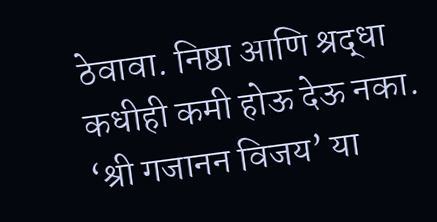ठेवावा. निष्ठा आणि श्रद्धा कधीही कमी होऊ देऊ नका.
‘श्री गजानन विजय’ या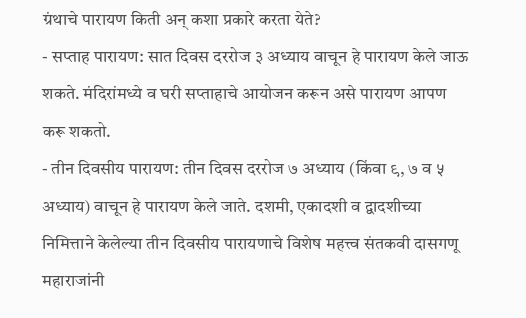ग्रंथाचे पारायण किती अन् कशा प्रकारे करता येते?
- सप्ताह पारायण: सात दिवस दररोज ३ अध्याय वाचून हे पारायण केले जाऊ शकते. मंदिरांमध्ये व घरी सप्ताहाचे आयोजन करून असे पारायण आपण करू शकतो.
- तीन दिवसीय पारायण: तीन दिवस दररोज ७ अध्याय (किंवा ९, ७ व ५ अध्याय) वाचून हे पारायण केले जाते. दशमी, एकादशी व द्वादशीच्या निमित्ताने केलेल्या तीन दिवसीय पारायणाचे विशेष महत्त्व संतकवी दासगणू महाराजांनी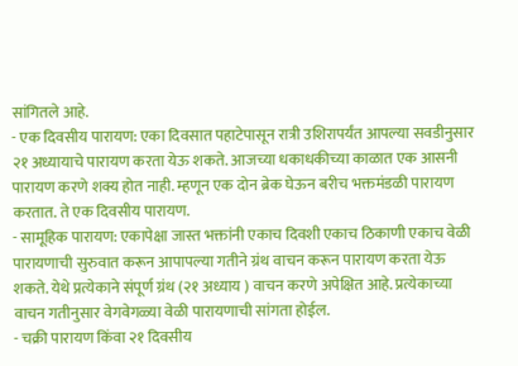सांगितले आहे.
- एक दिवसीय पारायण: एका दिवसात पहाटेपासून रात्री उशिरापर्यंत आपल्या सवडीनुसार २१ अध्यायाचे पारायण करता येऊ शकते. आजच्या धकाधकीच्या काळात एक आसनी पारायण करणे शक्य होत नाही. म्हणून एक दोन ब्रेक घेऊन बरीच भक्तमंडळी पारायण करतात. ते एक दिवसीय पारायण.
- सामूहिक पारायण: एकापेक्षा जास्त भक्तांनी एकाच दिवशी एकाच ठिकाणी एकाच वेळी पारायणाची सुरुवात करून आपापल्या गतीने ग्रंथ वाचन करून पारायण करता येऊ शकते. येथे प्रत्येकाने संपूर्ण ग्रंथ (२१ अध्याय ) वाचन करणे अपेक्षित आहे. प्रत्येकाच्या वाचन गतीनुसार वेगवेगळ्या वेळी पारायणाची सांगता होईल.
- चक्री पारायण किंवा २१ दिवसीय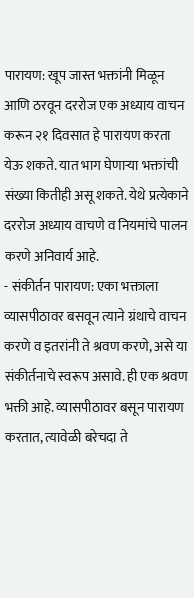पारायण: खूप जास्त भक्तांनी मिळून आणि ठरवून दररोज एक अध्याय वाचन करून २१ दिवसात हे पारायण करता येऊ शकते. यात भाग घेणाऱ्या भक्तांची संख्या कितीही असू शकते. येथे प्रत्येकाने दररोज अध्याय वाचणे व नियमांचे पालन करणे अनिवार्य आहे.
- संकीर्तन पारायण: एका भक्ताला व्यासपीठावर बसवून त्याने ग्रंथाचे वाचन करणे व इतरांनी ते श्रवण करणे, असे या संकीर्तनाचे स्वरूप असावे. ही एक श्रवण भक्ती आहे. व्यासपीठावर बसून पारायण करतात, त्यावेळी बरेचदा ते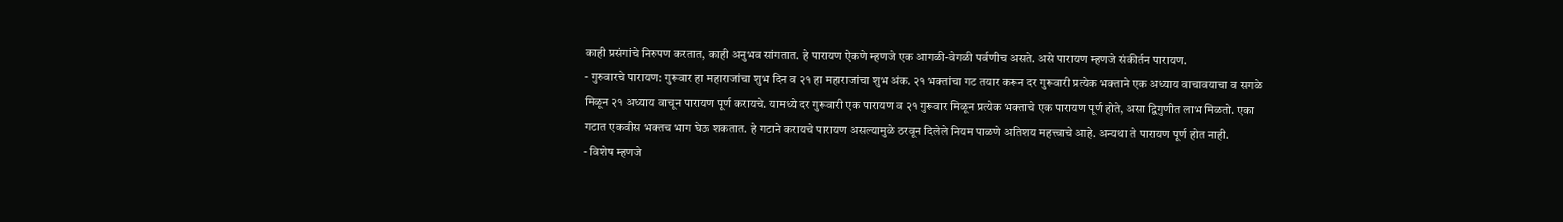काही प्रसंगांचे निरुपण करतात, काही अनुभव सांगतात. हे पारायण ऐकणे म्हणजे एक आगळी-वेगळी पर्वणीच असते. असे पारायण म्हणजे संकीर्तन पारायण.
- गुरुवारचे पारायण: गुरूवार हा महाराजांचा शुभ दिन व २१ हा महाराजांचा शुभ अंक. २१ भक्तांचा गट तयार करून दर गुरूवारी प्रत्येक भक्ताने एक अध्याय वाचावयाचा व सगळे मिळून २१ अध्याय वाचून पारायण पूर्ण करायचे. यामध्ये दर गुरूवारी एक पारायण व २१ गुरूवार मिळून प्रत्येक भक्ताचे एक पारायण पूर्ण होते, असा द्विगुणीत लाभ मिळतो. एका गटात एकवीस भक्तच भाग घेऊ शकतात. हे गटाने करायचे पारायण असल्यामुळे ठरवून दिलेले नियम पाळणे अतिशय महत्त्वाचे आहे. अन्यथा ते पारायण पूर्ण होत नाही.
- विशेष म्हणजे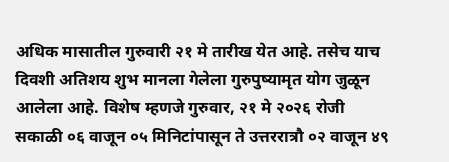अधिक मासातील गुरुवारी २१ मे तारीख येत आहे. तसेच याच दिवशी अतिशय शुभ मानला गेलेला गुरुपुष्यामृत योग जुळून आलेला आहे. विशेष म्हणजे गुरुवार, २१ मे २०२६ रोजी सकाळी ०६ वाजून ०५ मिनिटांपासून ते उत्तररात्रौ ०२ वाजून ४९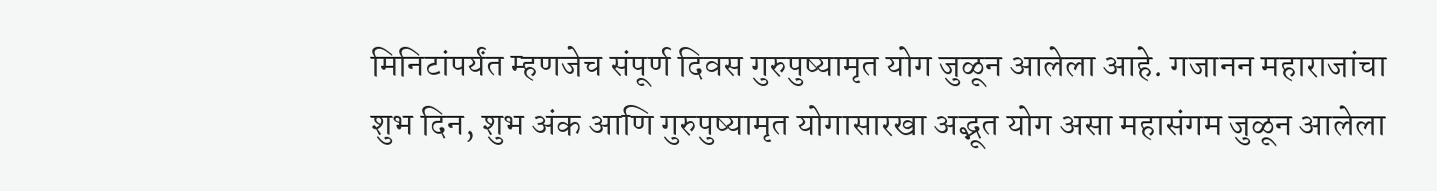मिनिटांपर्यंत म्हणजेच संपूर्ण दिवस गुरुपुष्यामृत योग जुळून आलेला आहे. गजानन महाराजांचा शुभ दिन, शुभ अंक आणि गुरुपुष्यामृत योगासारखा अद्भूत योग असा महासंगम जुळून आलेला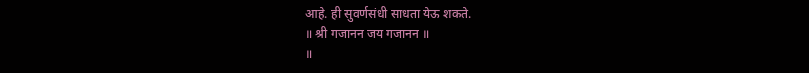आहे. ही सुवर्णसंधी साधता येऊ शकते.
॥ श्री गजानन जय गजानन ॥
॥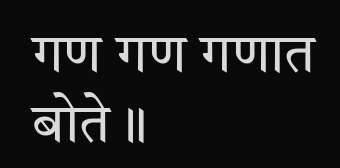गण गण गणात बोते ॥